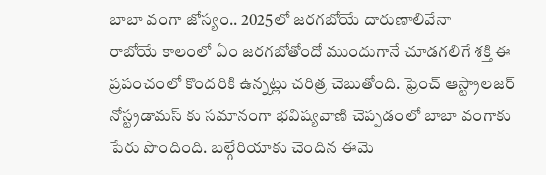బాబా వంగా జోస్యం.. 2025లో జరగబోయే దారుణాలివేనా
రాబోయే కాలంలో ఏం జరగబోతోందో ముందుగానే చూడగలిగే శక్తి ఈ ప్రపంచంలో కొందరికి ఉన్నట్లు చరిత్ర చెబుతోంది. ఫ్రెంచ్ ఆస్ట్రాలజర్ నోస్ట్రడామస్ కు సమానంగా భవిష్యవాణి చెప్పడంలో బాబా వంగాకు పేరు పొందింది. బల్గేరియాకు చెందిన ఈమె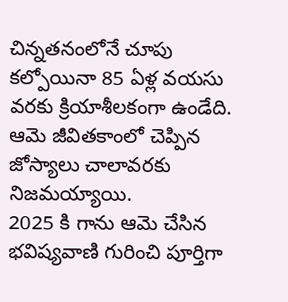చిన్నతనంలోనే చూపు కల్పోయినా 85 ఏళ్ల వయసు వరకు క్రియాశీలకంగా ఉండేది. ఆమె జీవితకాంలో చెప్పిన జోస్యాలు చాలావరకు నిజమయ్యాయి.
2025 కి గాను ఆమె చేసిన భవిష్యవాణి గురించి పూర్తిగా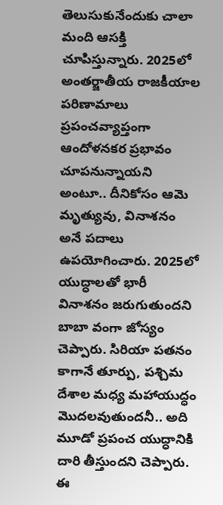తెలుసుకునేందుకు చాలా మంది ఆసక్తి చూపిస్తున్నారు. 2025లో అంతర్జాతీయ రాజకీయాల పరిణామాలు ప్రపంచవ్యాప్తంగా ఆందోళనకర ప్రభావం చూపనున్నాయని అంటూ.. దీనికోసం ఆమె మృత్యువు, వినాశనం అనే పదాలు ఉపయోగించారు. 2025లో యుద్ధాలతో భారీ వినాశనం జరుగుతుందని బాబా వంగా జోస్యం చెప్పారు. సిరియా పతనం కాగానే తూర్పు, పశ్చిమ దేశాల మధ్య మహాయుద్ధం మొదలవుతుందనీ.. అది మూడో ప్రపంచ యుద్ధానికి దారి తీస్తుందని చెప్పారు. ఈ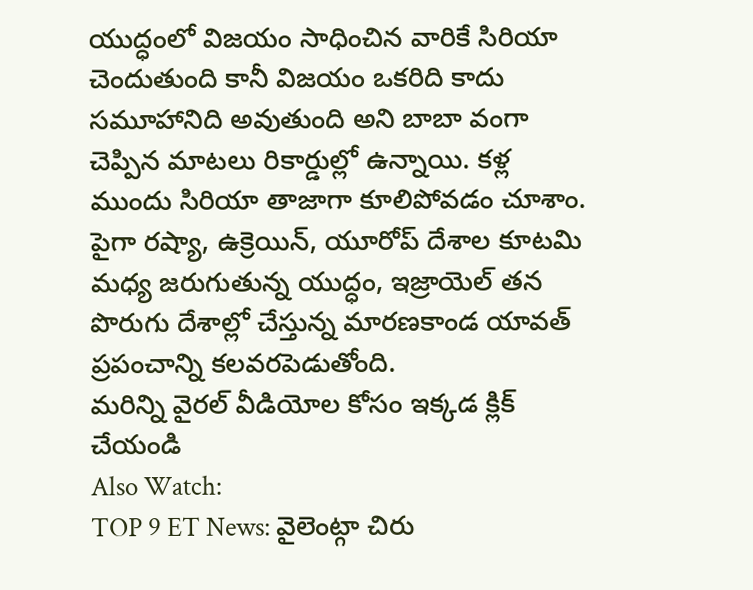యుద్ధంలో విజయం సాధించిన వారికే సిరియా చెందుతుంది కానీ విజయం ఒకరిది కాదు సమూహానిది అవుతుంది అని బాబా వంగా చెప్పిన మాటలు రికార్డుల్లో ఉన్నాయి. కళ్ల ముందు సిరియా తాజాగా కూలిపోవడం చూశాం. పైగా రష్యా, ఉక్రెయిన్, యూరోప్ దేశాల కూటమి మధ్య జరుగుతున్న యుద్ధం, ఇజ్రాయెల్ తన పొరుగు దేశాల్లో చేస్తున్న మారణకాండ యావత్ ప్రపంచాన్ని కలవరపెడుతోంది.
మరిన్ని వైరల్ వీడియోల కోసం ఇక్కడ క్లిక్ చేయండి
Also Watch:
TOP 9 ET News: వైలెంట్గా చిరు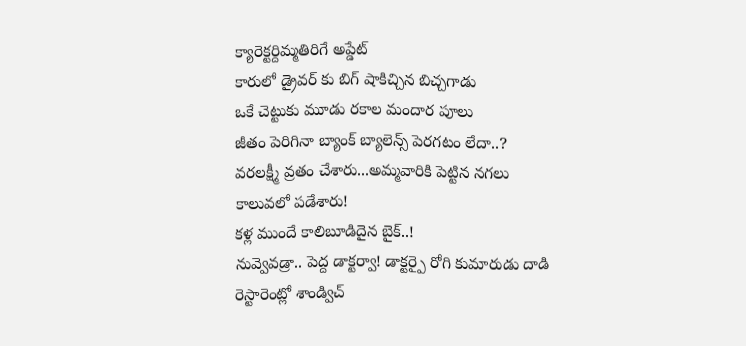క్యారెక్టర్దిమ్మతిరిగే అప్డేట్
కారులో డ్రైవర్ కు బిగ్ షాకిచ్చిన బిచ్చగాడు
ఒకే చెట్టుకు మూడు రకాల మందార పూలు
జీతం పెరిగినా బ్యాంక్ బ్యాలెన్స్ పెరగటం లేదా..?
వరలక్ష్మీ వ్రతం చేశారు...అమ్మవారికి పెట్టిన నగలు కాలువలో పడేశారు!
కళ్ల ముందే కాలిబూడిదైన బైక్..!
నువ్వెవడ్రా.. పెద్ద డాక్టర్వా! డాక్టర్పై రోగి కుమారుడు దాడి
రెస్టారెంట్లో శాండ్విచ్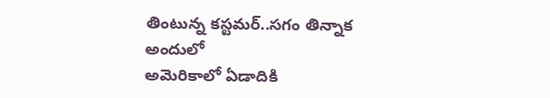తింటున్న కస్టమర్..సగం తిన్నాక అందులో
అమెరికాలో ఏడాదికి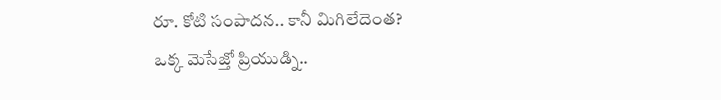రూ. కోటి సంపాదన.. కానీ మిగిలేదెంత?
ఒక్క మెసేజ్తో ప్రియుడ్ని..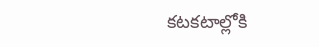కటకటాల్లోకి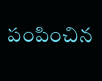పంపించిన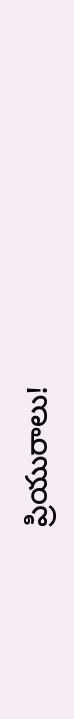ప్రియురాలు!